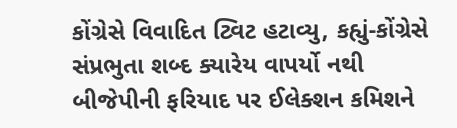કોંગ્રેસે વિવાદિત ટ્વિટ હટાવ્યુ, કહ્યું-કોંગ્રેસે સંપ્રભુતા શબ્દ ક્યારેય વાપર્યો નથી
બીજેપીની ફરિયાદ પર ઈલેક્શન કમિશને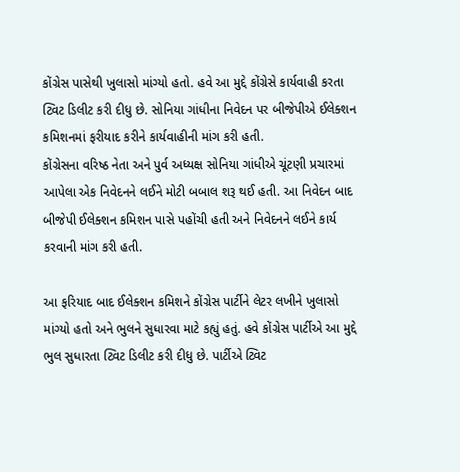કોંગ્રેસ પાસેથી ખુલાસો માંગ્યો હતો. હવે આ મુદ્દે કોંગ્રેસે કાર્યવાહી કરતા ટ્વિટ ડિલીટ કરી દીધુ છે. સોનિયા ગાંધીના નિવેદન પર બીજેપીએ ઈલેક્શન કમિશનમાં ફરીયાદ કરીને કાર્યવાહીની માંગ કરી હતી.
કોંગ્રેસના વરિષ્ઠ નેતા અને પુર્વ અધ્યક્ષ સોનિયા ગાંધીએ ચૂંટણી પ્રચારમાં આપેલા એક નિવેદનને લઈને મોટી બબાલ શરૂ થઈ હતી. આ નિવેદન બાદ બીજેપી ઈલેક્શન કમિશન પાસે પહોંચી હતી અને નિવેદનને લઈને કાર્ય કરવાની માંગ કરી હતી.

આ ફરિયાદ બાદ ઈલેક્શન કમિશને કોંગ્રેસ પાર્ટીને લેટર લખીને ખુલાસો માંગ્યો હતો અને ભુલને સુધારવા માટે કહ્યું હતું. હવે કોંગ્રેસ પાર્ટીએ આ મુદ્દે ભુલ સુધારતા ટ્વિટ ડિલીટ કરી દીધુ છે. પાર્ટીએ ટ્વિટ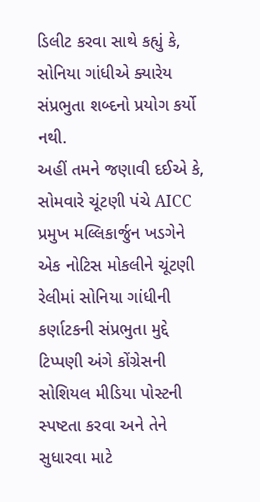ડિલીટ કરવા સાથે કહ્યું કે, સોનિયા ગાંધીએ ક્યારેય સંપ્રભુતા શબ્દનો પ્રયોગ કર્યો નથી.
અહીં તમને જણાવી દઈએ કે, સોમવારે ચૂંટણી પંચે AICC પ્રમુખ મલ્લિકાર્જુન ખડગેને એક નોટિસ મોકલીને ચૂંટણી રેલીમાં સોનિયા ગાંધીની કર્ણાટકની સંપ્રભુતા મુદ્દે ટિપ્પણી અંગે કોંગ્રેસની સોશિયલ મીડિયા પોસ્ટની સ્પષ્ટતા કરવા અને તેને સુધારવા માટે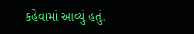કહેવામાં આવ્યું હતું.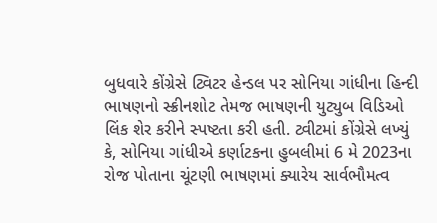બુધવારે કોંગ્રેસે ટ્વિટર હેન્ડલ પર સોનિયા ગાંધીના હિન્દી ભાષણનો સ્ક્રીનશોટ તેમજ ભાષણની યુટ્યુબ વિડિઓ લિંક શેર કરીને સ્પષ્ટતા કરી હતી. ટ્વીટમાં કોંગ્રેસે લખ્યું કે, સોનિયા ગાંધીએ કર્ણાટકના હુબલીમાં 6 મે 2023ના રોજ પોતાના ચૂંટણી ભાષણમાં ક્યારેય સાર્વભૌમત્વ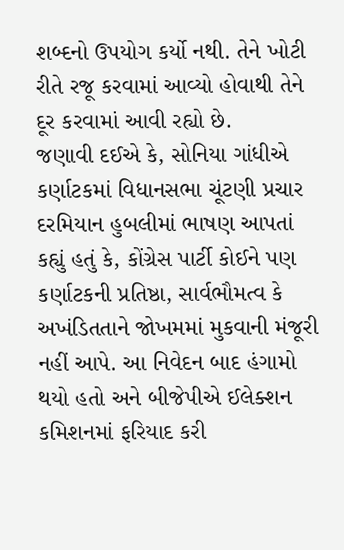શબ્દનો ઉપયોગ કર્યો નથી. તેને ખોટી રીતે રજૂ કરવામાં આવ્યો હોવાથી તેને દૂર કરવામાં આવી રહ્યો છે.
જણાવી દઈએ કે, સોનિયા ગાંધીએ કર્ણાટકમાં વિધાનસભા ચૂંટણી પ્રચાર દરમિયાન હુબલીમાં ભાષણ આપતાં કહ્યું હતું કે, કોંગ્રેસ પાર્ટી કોઈને પણ કર્ણાટકની પ્રતિષ્ઠા, સાર્વભૌમત્વ કે અખંડિતતાને જોખમમાં મુકવાની મંજૂરી નહીં આપે. આ નિવેદન બાદ હંગામો થયો હતો અને બીજેપીએ ઈલેક્શન કમિશનમાં ફરિયાદ કરી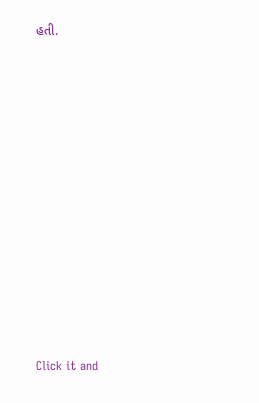હતી.












Click it and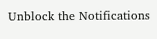Unblock the Notifications